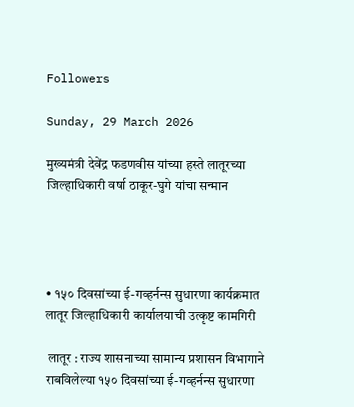Followers

Sunday, 29 March 2026

मुख्यमंत्री देवेंद्र फडणवीस यांच्या हस्ते लातूरच्या जिल्हाधिकारी वर्षा ठाकूर-घुगे यांचा सन्मान




• १५० दिवसांच्या ई-गव्हर्नन्स सुधारणा कार्यक्रमात लातूर जिल्हाधिकारी कार्यालयाची उत्कृष्ट कामगिरी

 लातूर : राज्य शासनाच्या सामान्य प्रशासन विभागाने राबविलेल्या १५० दिवसांच्या ई-गव्हर्नन्स सुधारणा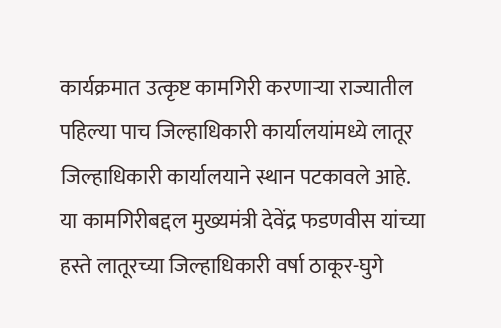कार्यक्रमात उत्कृष्ट कामगिरी करणाऱ्या राज्यातील पहिल्या पाच जिल्हाधिकारी कार्यालयांमध्ये लातूर जिल्हाधिकारी कार्यालयाने स्थान पटकावले आहे. या कामगिरीबद्दल मुख्यमंत्री देवेंद्र फडणवीस यांच्या हस्ते लातूरच्या जिल्हाधिकारी वर्षा ठाकूर-घुगे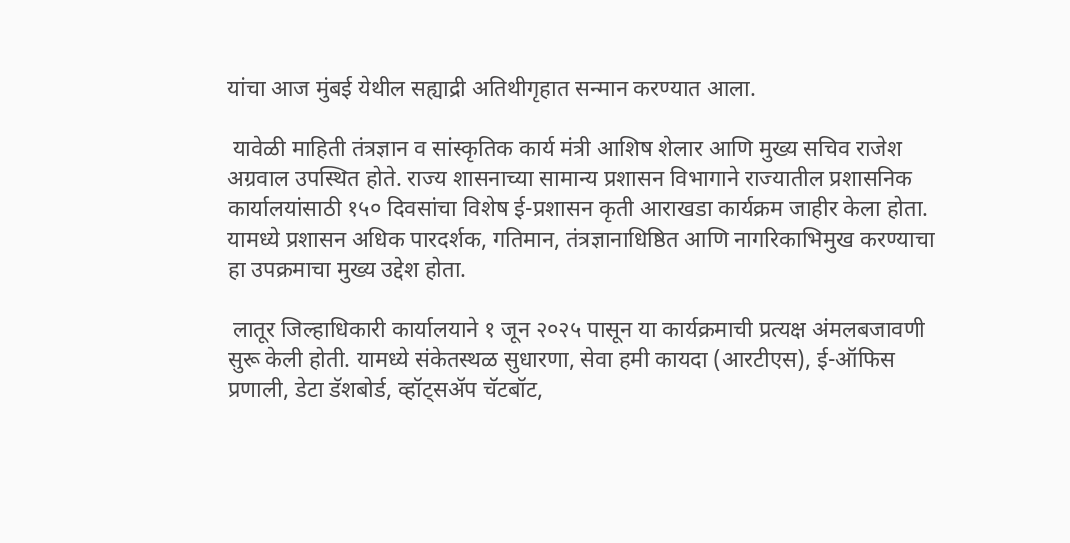यांचा आज मुंबई येथील सह्याद्री अतिथीगृहात सन्मान करण्यात आला.

 यावेळी माहिती तंत्रज्ञान व सांस्कृतिक कार्य मंत्री आशिष शेलार आणि मुख्य सचिव राजेश अग्रवाल उपस्थित होते. राज्य शासनाच्या सामान्य प्रशासन विभागाने राज्यातील प्रशासनिक कार्यालयांसाठी १५० दिवसांचा विशेष ई-प्रशासन कृती आराखडा कार्यक्रम जाहीर केला होता. यामध्ये प्रशासन अधिक पारदर्शक, गतिमान, तंत्रज्ञानाधिष्ठित आणि नागरिकाभिमुख करण्याचा हा उपक्रमाचा मुख्य उद्देश होता.

 लातूर जिल्हाधिकारी कार्यालयाने १ जून २०२५ पासून या कार्यक्रमाची प्रत्यक्ष अंमलबजावणी सुरू केली होती. यामध्ये संकेतस्थळ सुधारणा, सेवा हमी कायदा (आरटीएस), ई-ऑफिस प्रणाली, डेटा डॅशबोर्ड, व्हॉट्सॲप चॅटबॉट,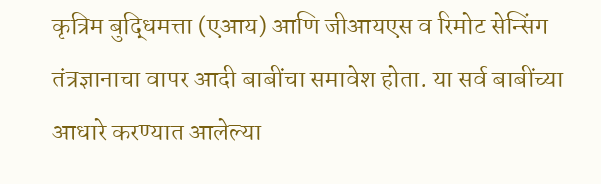कृत्रिम बुद्धिमत्ता (एआय) आणि जीआयएस व रिमोट सेन्सिंग तंत्रज्ञानाचा वापर आदी बाबींचा समावेश होता. या सर्व बाबींच्या आधारे करण्यात आलेल्या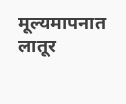मूल्यमापनात लातूर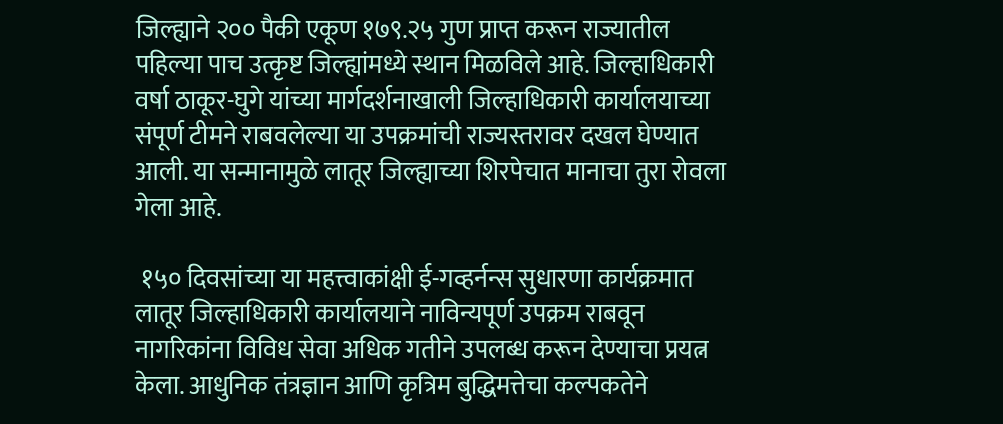जिल्ह्याने २०० पैकी एकूण १७९.२५ गुण प्राप्त करून राज्यातील पहिल्या पाच उत्कृष्ट जिल्ह्यांमध्ये स्थान मिळविले आहे. जिल्हाधिकारी वर्षा ठाकूर-घुगे यांच्या मार्गदर्शनाखाली जिल्हाधिकारी कार्यालयाच्या संपूर्ण टीमने राबवलेल्या या उपक्रमांची राज्यस्तरावर दखल घेण्यात आली. या सन्मानामुळे लातूर जिल्ह्याच्या शिरपेचात मानाचा तुरा रोवला गेला आहे.

 १५० दिवसांच्या या महत्त्वाकांक्षी ई-गव्हर्नन्स सुधारणा कार्यक्रमात लातूर जिल्हाधिकारी कार्यालयाने नाविन्यपूर्ण उपक्रम राबवून नागरिकांना विविध सेवा अधिक गतीने उपलब्ध करून देण्याचा प्रयत्न केला. आधुनिक तंत्रज्ञान आणि कृत्रिम बुद्धिमत्तेचा कल्पकतेने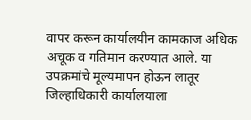वापर करून कार्यालयीन कामकाज अधिक अचूक व गतिमान करण्यात आले. या उपक्रमांचे मूल्यमापन होऊन लातूर जिल्हाधिकारी कार्यालयाला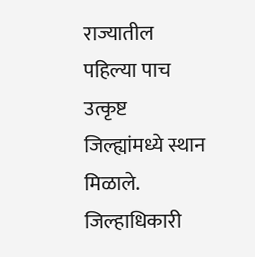राज्यातील पहिल्या पाच उत्कृष्ट जिल्ह्यांमध्ये स्थान मिळाले. जिल्हाधिकारी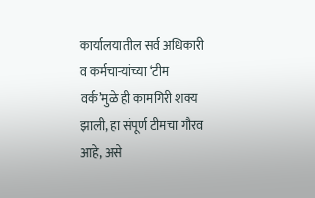कार्यालयातील सर्व अधिकारी व कर्मचाऱ्यांच्या ‘टीम वर्क’मुळे ही कामगिरी शक्य झाली, हा संपूर्ण टीमचा गौरव आहे, असे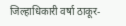जिल्हाधिकारी वर्षा ठाकूर-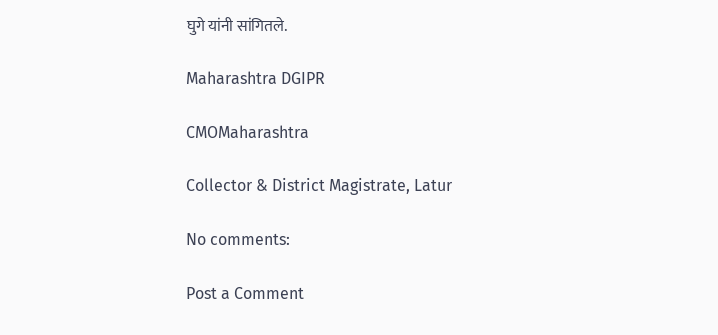घुगे यांनी सांगितले.

Maharashtra DGIPR

CMOMaharashtra

Collector & District Magistrate, Latur

No comments:

Post a Comment